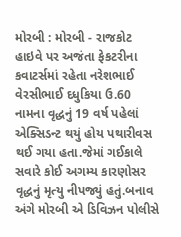મોરબી : મોરબી - રાજકોટ હાઇવે પર અજંતા ફેકટરીના કવાટર્સમાં રહેતા નરેશભાઈ વેરસીભાઈ દધુકિયા ઉ.60 નામના વૃદ્ધનું 19 વર્ષ પહેલાં એક્સિડન્ટ થયું હોય પથારીવસ થઈ ગયા હતા.જેમાં ગઈકાલે સવારે કોઈ અગમ્ય કારણોસર વૃદ્ધનું મૃત્યુ નીપજ્યું હતું.બનાવ અંગે મોરબી એ ડિવિઝન પોલીસે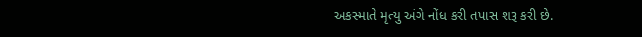અકસ્માતે મૃત્યુ અંગે નોંધ કરી તપાસ શરૂ કરી છે.